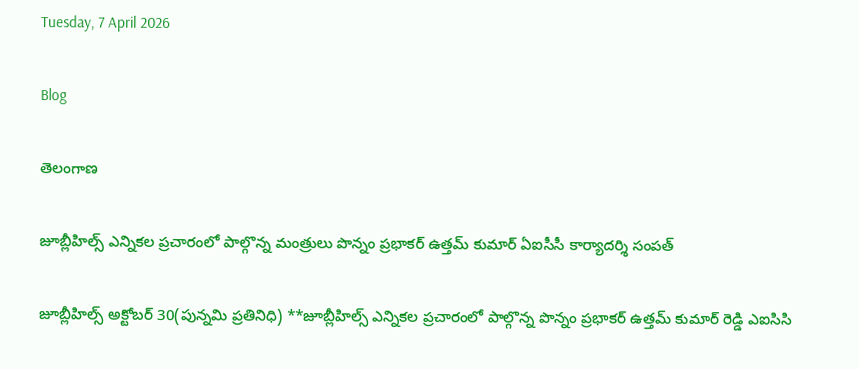Tuesday, 7 April 2026

Blog

తెలంగాణ

జూబ్లీహిల్స్ ఎన్నికల ప్రచారంలో పాల్గొన్న మంత్రులు పొన్నం ప్రభాకర్ ఉత్తమ్ కుమార్ ఏఐసీసీ కార్యాదర్శి సంపత్

జూబ్లీహిల్స్ అక్టోబర్ 30(పున్నమి ప్రతినిధి) **జూబ్లీహిల్స్ ఎన్నికల ప్రచారంలో పాల్గొన్న పొన్నం ప్రభాకర్ ఉత్తమ్ కుమార్ రెడ్డి ఎఐసిసి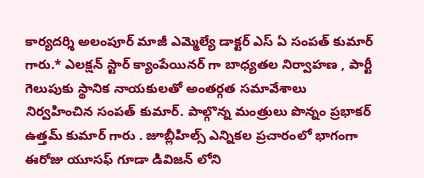కార్యదర్శి అలంపూర్ మాజీ ఎమ్మెల్యే డాక్టర్ ఎస్ ఏ సంపత్ కుమార్ గారు.* ఎలక్షన్ స్టార్ క్యాంపేయినర్ గా బాధ్యతల నిర్వాహణ , పార్టీ గెలుపుకు స్థానిక నాయకులతో అంతర్గత సమావేశాలు నిర్వహించిన సంపత్ కుమార్. పాల్గొన్న మంత్రులు పొన్నం ప్రభాకర్ ఉత్తమ్ కుమార్ గారు . జూబ్లీహిల్స్ ఎన్నికల ప్రచారంలో భాగంగా ఈరోజు యూసఫ్ గూడా డివిజన్ లోని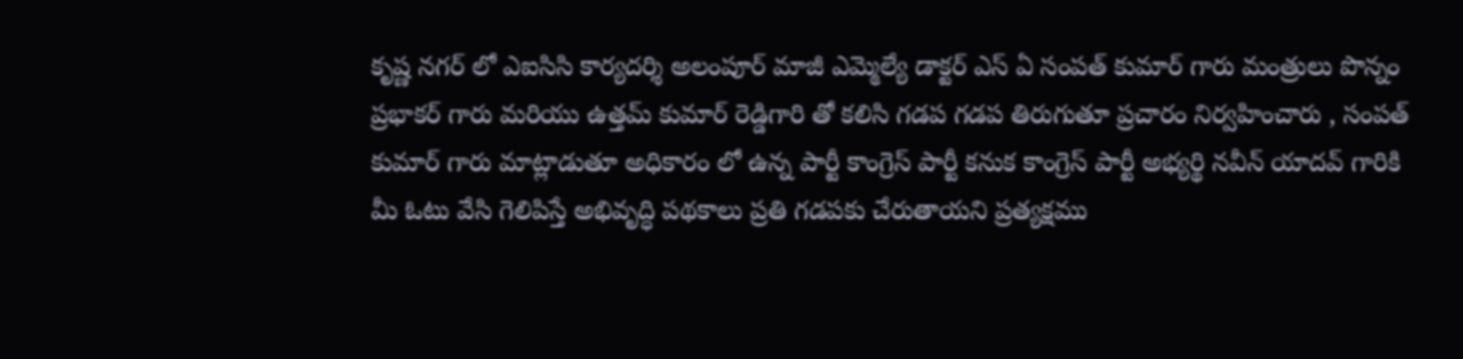కృష్ణ నగర్ లో ఎఐసిసి కార్యదర్శి అలంపూర్ మాజీ ఎమ్మెల్యే డాక్టర్ ఎస్ ఏ సంపత్ కుమార్ గారు మంత్రులు పొన్నం ప్రభాకర్ గారు మరియు ఉత్తమ్ కుమార్ రెడ్డిగారి తో కలిసి గడప గడప తిరుగుతూ ప్రచారం నిర్వహించారు , సంపత్ కుమార్ గారు మాట్లాడుతూ అధికారం లో ఉన్న పార్టీ కాంగ్రెస్ పార్టీ కనుక కాంగ్రెస్ పార్టీ అభ్యర్థి నవీన్ యాదవ్ గారికి మీ ఓటు వేసి గెలిపిస్తే అభివృద్ధి పథకాలు ప్రతి గడపకు చేరుతాయని ప్రత్యక్షము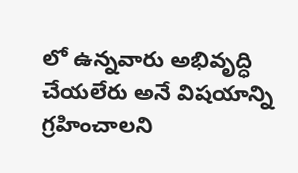లో ఉన్నవారు అభివృద్ధి చేయలేరు అనే విషయాన్ని గ్రహించాలని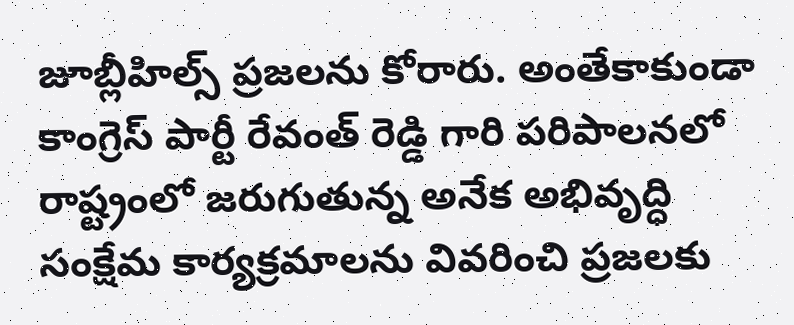జూబ్లీహిల్స్ ప్రజలను కోరారు. అంతేకాకుండా కాంగ్రెస్ పార్టీ రేవంత్ రెడ్డి గారి పరిపాలనలో రాష్ట్రంలో జరుగుతున్న అనేక అభివృద్ధి సంక్షేమ కార్యక్రమాలను వివరించి ప్రజలకు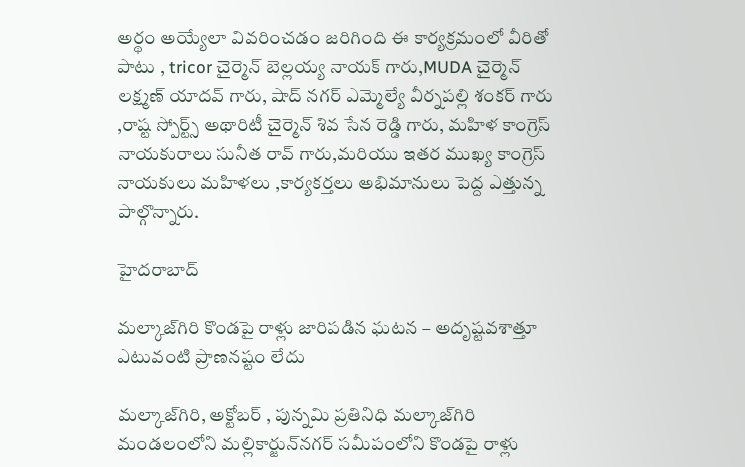అర్థం అయ్యేలా వివరించడం జరిగింది ఈ కార్యక్రమంలో వీరితో పాటు , tricor చైర్మెన్ బెల్లయ్య నాయక్ గారు,MUDA చైర్మెన్ లక్ష్మణ్ యాదవ్ గారు, షాద్ నగర్ ఎమ్మెల్యే వీర్నపల్లి శంకర్ గారు ,రాష్ట స్పోర్ట్స్ అథారిటీ చైర్మెన్ శివ సేన రెడ్డి గారు, మహిళ కాంగ్రెస్ నాయకురాలు సునీత రావ్ గారు,మరియు ఇతర ముఖ్య కాంగ్రెస్ నాయకులు మహిళలు ,కార్యకర్తలు అభిమానులు పెద్ద ఎత్తున్న పాల్గొన్నారు.

హైదరాబాద్

మల్కాజ్‌గిరి కొండపై రాళ్లు జారిపడిన ఘటన – అదృష్టవశాత్తూ ఎటువంటి ప్రాణనష్టం లేదు

మల్కాజ్‌గిరి, అక్టోబర్ , పున్నమి ప్రతినిధి మల్కాజ్‌గిరి మండలంలోని మల్లికార్జున్‌నగర్‌ సమీపంలోని కొండపై రాళ్లు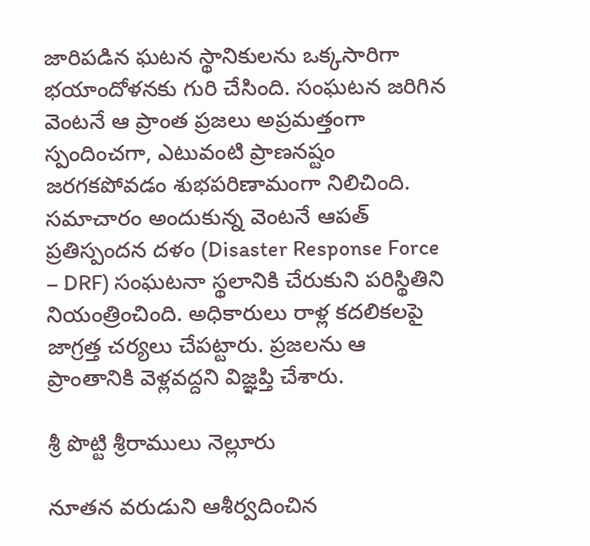జారిపడిన ఘటన స్థానికులను ఒక్కసారిగా భయాందోళనకు గురి చేసింది. సంఘటన జరిగిన వెంటనే ఆ ప్రాంత ప్రజలు అప్రమత్తంగా స్పందించగా, ఎటువంటి ప్రాణనష్టం జరగకపోవడం శుభపరిణామంగా నిలిచింది. సమాచారం అందుకున్న వెంటనే ఆపత్‌ ప్రతిస్పందన దళం (Disaster Response Force – DRF) సంఘటనా స్థలానికి చేరుకుని పరిస్థితిని నియంత్రించింది. అధికారులు రాళ్ల కదలికలపై జాగ్రత్త చర్యలు చేపట్టారు. ప్రజలను ఆ ప్రాంతానికి వెళ్లవద్దని విజ్ఞప్తి చేశారు.

శ్రీ పొట్టి శ్రీరాములు నెల్లూరు

నూతన వరుడుని ఆశీర్వదించిన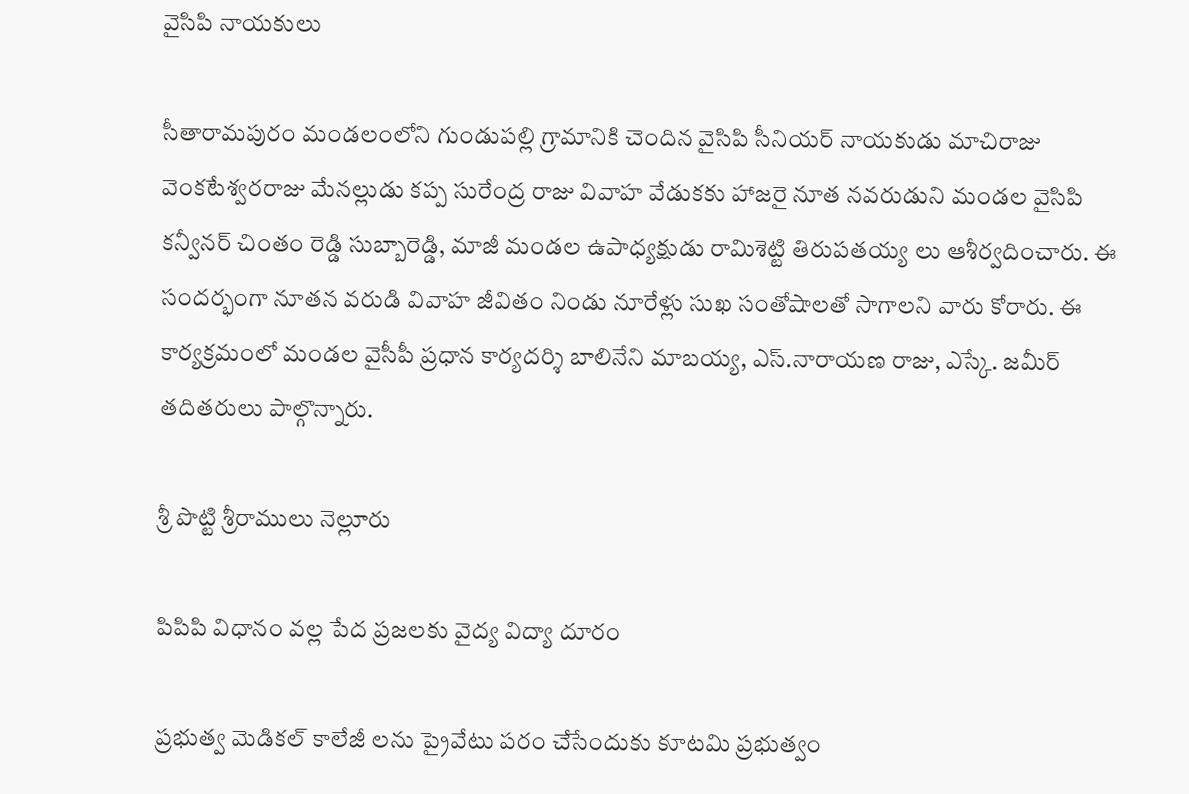వైసిపి నాయకులు

సీతారామపురం మండలంలోని గుండుపల్లి గ్రామానికి చెందిన వైసిపి సీనియర్ నాయకుడు మాచిరాజు వెంకటేశ్వరరాజు మేనల్లుడు కప్ప సురేంద్ర రాజు వివాహ వేడుకకు హాజరై నూత నవరుడుని మండల వైసిపి కన్వీనర్ చింతం రెడ్డి సుబ్బారెడ్డి, మాజీ మండల ఉపాధ్యక్షుడు రామిశెట్టి తిరుపతయ్య లు ఆశీర్వదించారు. ఈ సందర్భంగా నూతన వరుడి వివాహ జీవితం నిండు నూరేళ్లు సుఖ సంతోషాలతో సాగాలని వారు కోరారు. ఈ కార్యక్రమంలో మండల వైసీపీ ప్రధాన కార్యదర్శి బాలినేని మాబయ్య, ఎస్.నారాయణ రాజు, ఎస్కే. జమీర్ తదితరులు పాల్గొన్నారు.

శ్రీ పొట్టి శ్రీరాములు నెల్లూరు

పిపిపి విధానం వల్ల పేద ప్రజలకు వైద్య విద్యా దూరం

ప్రభుత్వ మెడికల్ కాలేజీ లను ప్రైవేటు పరం చేసేందుకు కూటమి ప్రభుత్వం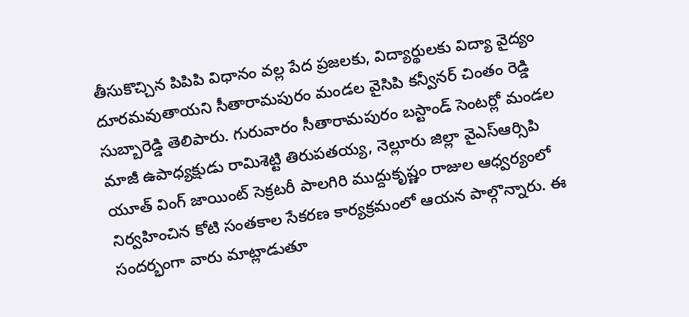తీసుకొచ్చిన పిపిపి విధానం వల్ల పేద ప్రజలకు, విద్యార్థులకు విద్యా వైద్యం దూరమవుతాయని సీతారామపురం మండల వైసిపి కన్వీనర్ చింతం రెడ్డి సుబ్బారెడ్డి తెలిపారు. గురువారం సీతారామపురం బస్టాండ్ సెంటర్లో మండల మాజీ ఉపాధ్యక్షుడు రామిశెట్టి తిరుపతయ్య, నెల్లూరు జిల్లా వైఎస్ఆర్సిపి యూత్ వింగ్ జాయింట్ సెక్రటరీ పాలగిరి ముద్దుకృష్ణం రాజుల ఆధ్వర్యంలో నిర్వహించిన కోటి సంతకాల సేకరణ కార్యక్రమంలో ఆయన పాల్గొన్నారు. ఈ సందర్భంగా వారు మాట్లాడుతూ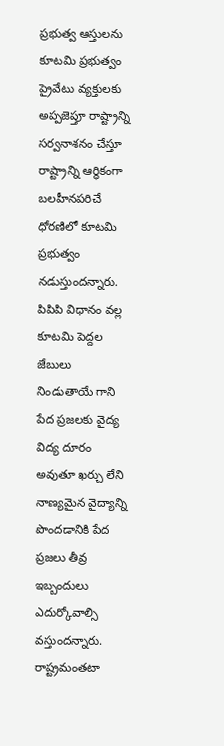ప్రభుత్వ ఆస్తులను కూటమి ప్రభుత్వం ప్రైవేటు వ్యక్తులకు అప్పజెప్తూ రాష్ట్రాన్ని సర్వనాశనం చేస్తూ రాష్ట్రాన్ని ఆర్థికంగా బలహీనపరిచే ధోరణిలో కూటమి ప్రభుత్వం నడుస్తుందన్నారు. పిపిపి విధానం వల్ల కూటమి పెద్దల జేబులు నిండుతాయే గాని పేద ప్రజలకు వైద్య విద్య దూరం అవుతూ ఖర్చు లేని నాణ్యమైన వైద్యాన్ని పొందడానికి పేద ప్రజలు తీవ్ర ఇబ్బందులు ఎదుర్కోవాల్సి వస్తుందన్నారు. రాష్ట్రమంతటా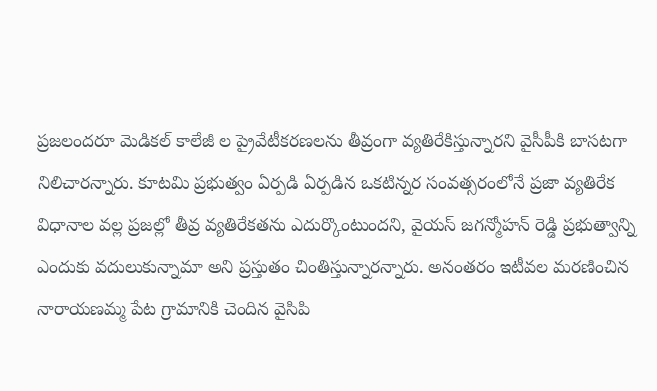ప్రజలందరూ మెడికల్ కాలేజీ ల ప్రైవేటీకరణలను తీవ్రంగా వ్యతిరేకిస్తున్నారని వైసీపీకి బాసటగా నిలిచారన్నారు. కూటమి ప్రభుత్వం ఏర్పడి ఏర్పడిన ఒకటిన్నర సంవత్సరంలోనే ప్రజా వ్యతిరేక విధానాల వల్ల ప్రజల్లో తీవ్ర వ్యతిరేకతను ఎదుర్కొంటుందని, వైయస్ జగన్మోహన్ రెడ్డి ప్రభుత్వాన్ని ఎందుకు వదులుకున్నామా అని ప్రస్తుతం చింతిస్తున్నారన్నారు. అనంతరం ఇటీవల మరణించిన నారాయణమ్మ పేట గ్రామానికి చెందిన వైసిపి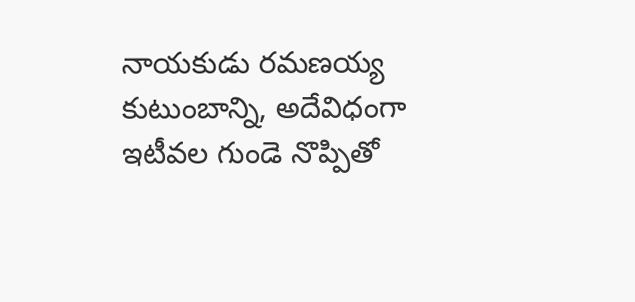నాయకుడు రమణయ్య కుటుంబాన్ని, అదేవిధంగా ఇటీవల గుండె నొప్పితో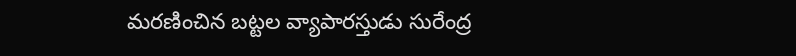మరణించిన బట్టల వ్యాపారస్తుడు సురేంద్ర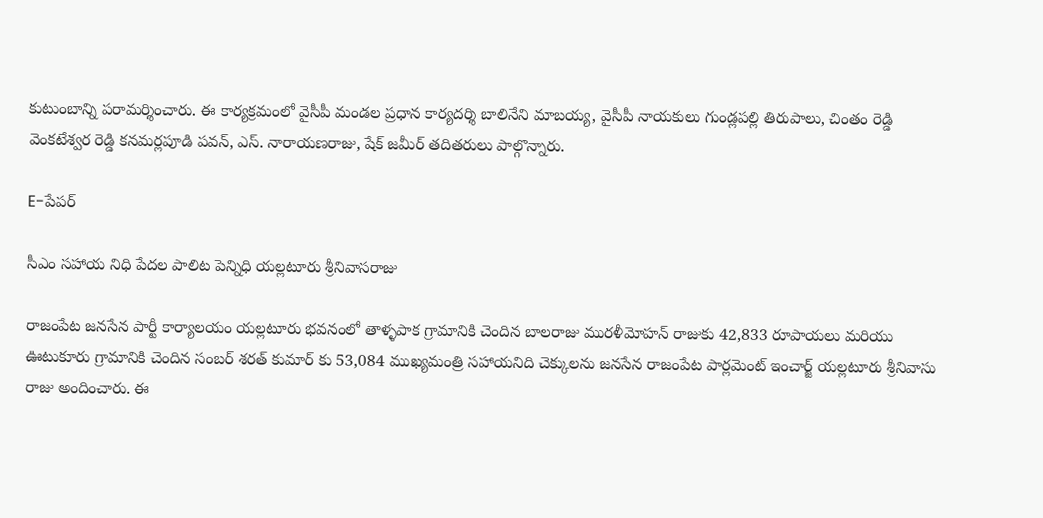కుటుంబాన్ని పరామర్శించారు. ఈ కార్యక్రమంలో వైసీపీ మండల ప్రధాన కార్యదర్శి బాలినేని మాబయ్య, వైసీపీ నాయకులు గుండ్లపల్లి తిరుపాలు, చింతం రెడ్డి వెంకటేశ్వర రెడ్డి కనమర్లపూడి పవన్, ఎస్. నారాయణరాజు, షేక్ జమీర్ తదితరులు పాల్గొన్నారు.

E-పేపర్

సీఎం సహాయ నిధి పేదల పాలిట పెన్నిధి యల్లటూరు శ్రీనివాసరాజు

రాజంపేట జనసేన పార్టీ కార్యాలయం యల్లటూరు భవనంలో తాళ్ళపాక గ్రామానికి చెందిన బాలరాజు మురళీమోహన్ రాజుకు 42,833 రూపాయలు మరియు ఊటుకూరు గ్రామానికి చెందిన సంబర్ శరత్ కుమార్ కు 53,084 ముఖ్యమంత్రి సహాయనిది చెక్కులను జనసేన రాజంపేట పార్లమెంట్ ఇంచార్జ్ యల్లటూరు శ్రీనివాసు రాజు అందించారు. ఈ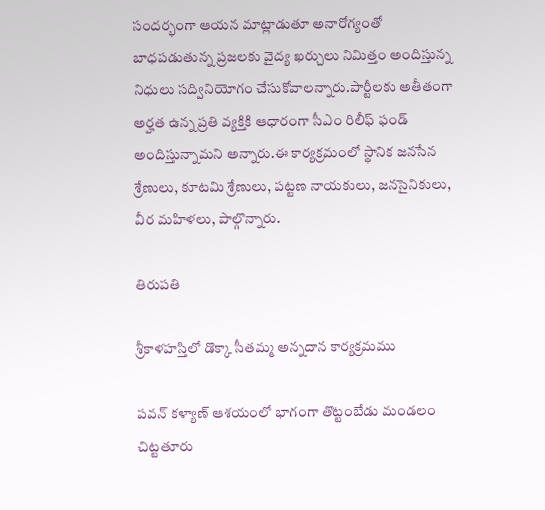సందర్భంగా ఆయన మాట్లాడుతూ అనారోగ్యంతో బాధపడుతున్న ప్రజలకు వైద్య ఖర్చులు నిమిత్తం అందిస్తున్న నిధులు సద్వినియోగం చేసుకోవాలన్నారు.పార్టీలకు అతీతంగా అర్హత ఉన్న ప్రతి వ్యక్తికి ఆధారంగా సీఎం రిలీఫ్ ఫండ్ అందిస్తున్నామని అన్నారు.ఈ కార్యక్రమంలో స్థానిక జనసేన శ్రేణులు, కూటమి శ్రేణులు, పట్టణ నాయకులు, జనసైనికులు, వీర మహిళలు, పాల్గొన్నారు.

తిరుపతి

శ్రీకాళహస్తిలో డొక్కా సీతమ్మ అన్నదాన కార్యక్రమము

పవన్ కళ్యాణ్ ఆశయంలో భాగంగా తొట్టంబేడు మండలం చిట్టతూరు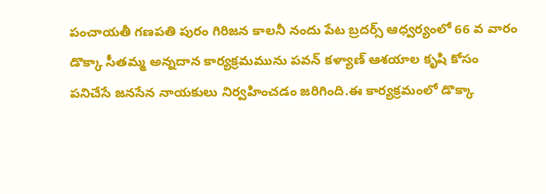పంచాయతీ గణపతి పురం గిరిజన కాలనీ నందు పేట బ్రదర్స్ ఆధ్వర్యంలో 66 వ వారం డొక్కా సీతమ్మ అన్నదాన కార్యక్రమమును పవన్ కళ్యాణ్ ఆశయాల కృషి కోసం పనిచేసే జనసేన నాయకులు నిర్వహించడం జరిగింది.ఈ కార్యక్రమంలో డొక్కా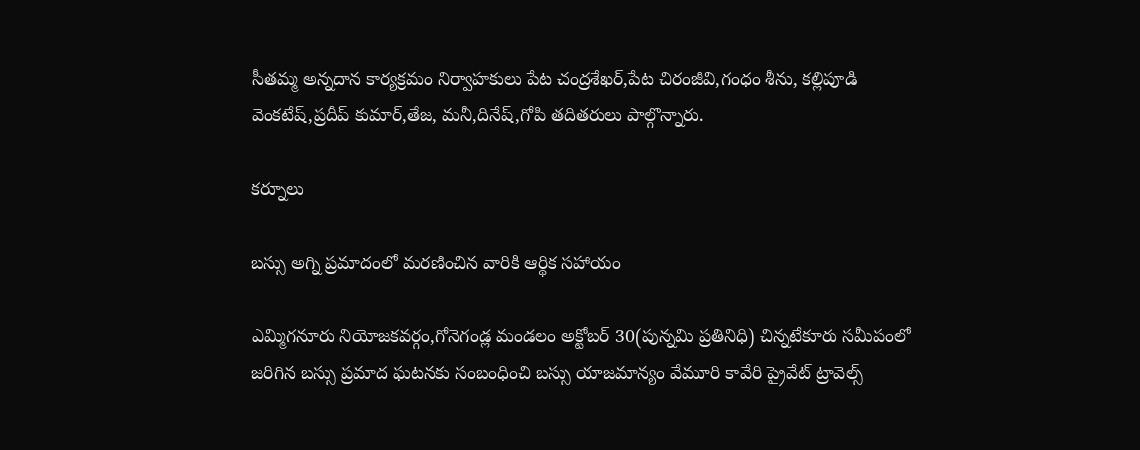సీతమ్మ అన్నదాన కార్యక్రమం నిర్వాహకులు పేట చంద్రశేఖర్,పేట చిరంజీవి,గంధం శీను, కల్లిపూడి వెంకటేష్,ప్రదీప్ కుమార్,తేజ, మనీ,దినేష్,గోపి తదితరులు పాల్గొన్నారు.

కర్నూలు

బస్సు అగ్ని ప్రమాదంలో మరణించిన వారికి ఆర్థిక సహాయం

ఎమ్మిగనూరు నియోజకవర్గం,గోనెగండ్ల మండలం అక్టోబర్ 30(పున్నమి ప్రతినిధి) చిన్నటేకూరు సమీపంలో జరిగిన బస్సు ప్రమాద ఘటనకు సంబంధించి బస్సు యాజమాన్యం వేమూరి కావేరి ప్రైవేట్ ట్రావెల్స్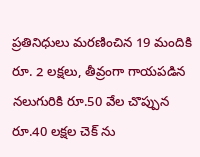ప్రతినిధులు మరణించిన 19 మందికి రూ. 2 లక్షలు, తీవ్రంగా గాయపడిన నలుగురికి రూ.50 వేల చొప్పున రూ.40 లక్షల చెక్ ను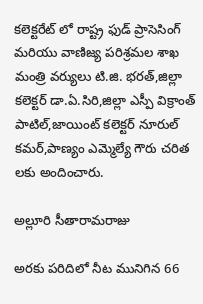కలెక్టరేట్ లో రాష్ట్ర ఫుడ్ ప్రాసెసింగ్ మరియు వాణిజ్య పరిశ్రమల శాఖ మంత్రి వర్యులు టి.జి. భరత్,జిల్లా కలెక్టర్ డా.ఏ.సిరి,జిల్లా ఎస్పీ విక్రాంత్ పాటిల్,జాయింట్ కలెక్టర్ నూరుల్ కమర్,పాణ్యం ఎమ్మెల్యే గౌరు చరిత లకు అందించారు.

అల్లూరి సీతారామరాజు

అరకు పరిదిలో నీట మునిగిన 66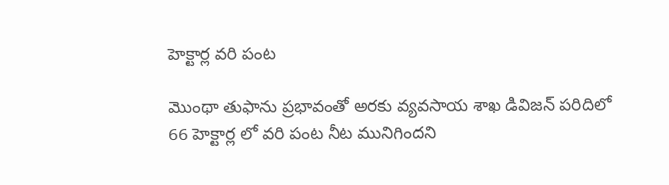హెక్టార్ల వరి పంట

మొంథా తుఫాను ప్రభావంతో అరకు వ్యవసాయ శాఖ డివిజన్ పరిదిలో 66 హెక్టార్ల లో వరి పంట నీట మునిగిందని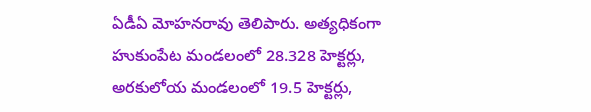ఏడీఏ మోహనరావు తెలిపారు. అత్యధికంగా హుకుంపేట మండలంలో 28.328 హెక్టర్లు, అరకులోయ మండలంలో 19.5 హెక్టర్లు,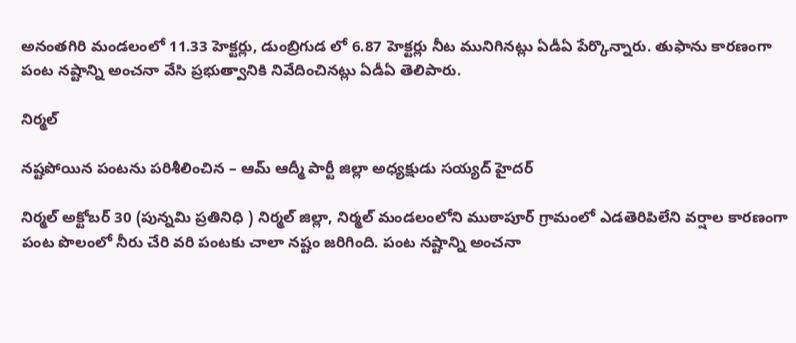అనంతగిరి మండలంలో 11.33 హెక్టర్లు, డుంబ్రిగుడ లో 6.87 హెక్టర్లు నీట మునిగినట్లు ఏడీఏ పేర్కొన్నారు. తుఫాను కారణంగా పంట నష్టాన్ని అంచనా వేసి ప్రభుత్వానికి నివేదించినట్లు ఏడీఏ తెలిపారు.

నిర్మల్

నష్టపోయిన పంటను పరిశీలించిన – ఆమ్ ఆద్మీ పార్టీ జిల్లా అధ్యక్షుడు సయ్యద్ హైదర్

నిర్మల్ అక్టోబర్ 30 (పున్నమి ప్రతినిధి ) నిర్మల్ జిల్లా, నిర్మల్ మండలంలోని ముఠాపూర్ గ్రామంలో ఎడతెరిపిలేని వర్షాల కారణంగా పంట పొలంలో నీరు చేరి వరి పంటకు చాలా నష్టం జరిగింది. పంట నష్టాన్ని అంచనా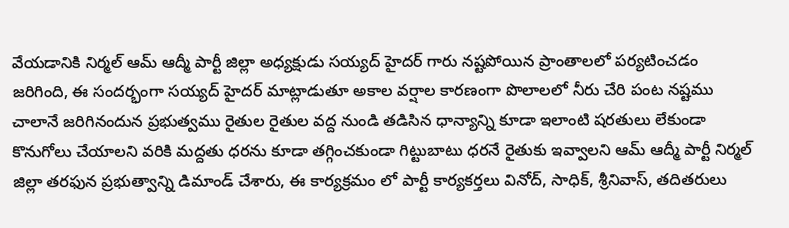వేయడానికి నిర్మల్ ఆమ్ ఆద్మీ పార్టీ జిల్లా అధ్యక్షుడు సయ్యద్ హైదర్ గారు నష్టపోయిన ప్రాంతాలలో పర్యటించడం జరిగింది, ఈ సందర్భంగా సయ్యద్ హైదర్ మాట్లాడుతూ అకాల వర్షాల కారణంగా పొలాలలో నీరు చేరి పంట నష్టము చాలానే జరిగినందున ప్రభుత్వము రైతుల రైతుల వద్ద నుండి తడిసిన ధాన్యాన్ని కూడా ఇలాంటి షరతులు లేకుండా కొనుగోలు చేయాలని వరికి మద్దతు ధరను కూడా తగ్గించకుండా గిట్టుబాటు ధరనే రైతుకు ఇవ్వాలని ఆమ్ ఆద్మీ పార్టీ నిర్మల్ జిల్లా తరఫున ప్రభుత్వాన్ని డిమాండ్ చేశారు, ఈ కార్యక్రమం లో పార్టీ కార్యకర్తలు వినోద్, సాధిక్, శ్రీనివాస్, తదితరులు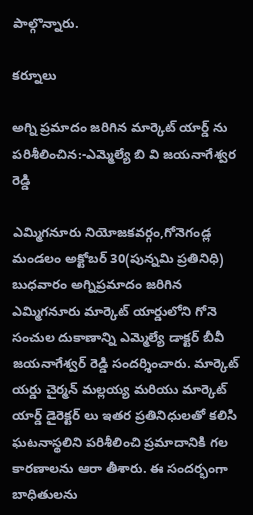పాల్గొన్నారు.

కర్నూలు

అగ్ని ప్రమాదం జరిగిన మార్కెట్ యార్డ్ ను పరిశీలించిన:-ఎమ్మెల్యే బి వి జయనాగేశ్వర రెడ్డి

ఎమ్మిగనూరు నియోజకవర్గం,గోనెగండ్ల మండలం అక్టోబర్ 30(పున్నమి ప్రతినిధి) బుధవారం అగ్నిప్రమాదం జరిగిన ఎమ్మిగనూరు మార్కెట్ యార్డులోని గోనె సంచుల దుకాణాన్ని ఎమ్మెల్యే డాక్టర్ బీవీ జయనాగేశ్వర్ రెడ్డి సందర్శించారు. మార్కెట్ యర్డు చైర్మన్ మల్లయ్య మరియు మార్కెట్ యార్డ్ డైరెక్టర్ లు ఇతర ప్రతినిధులతో కలిసి ఘటనాస్థలిని పరిశీలించి ప్రమాదానికి గల కారణాలను ఆరా తీశారు. ఈ సందర్భంగా బాధితులను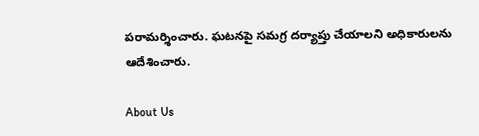పరామర్శించారు. ఘటనపై సమగ్ర దర్యాప్తు చేయాలని అధికారులను ఆదేశించారు.

About Us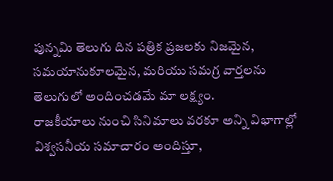పున్నమి తెలుగు దిన పత్రిక ప్రజలకు నిజమైన, సమయానుకూలమైన, మరియు సమగ్ర వార్తలను తెలుగులో అందించడమే మా లక్ష్యం.
రాజకీయాలు నుంచి సినిమాలు వరకూ అన్ని విభాగాల్లో విశ్వసనీయ సమాచారం అందిస్తూ,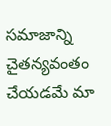సమాజాన్ని చైతన్యవంతం చేయడమే మా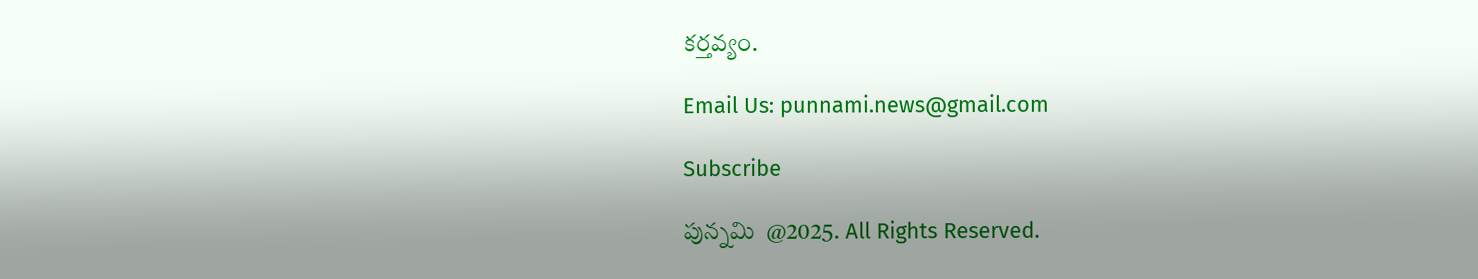కర్తవ్యం.

Email Us: punnami.news@gmail.com

Subscribe

పున్నమి  @2025. All Rights Reserved.